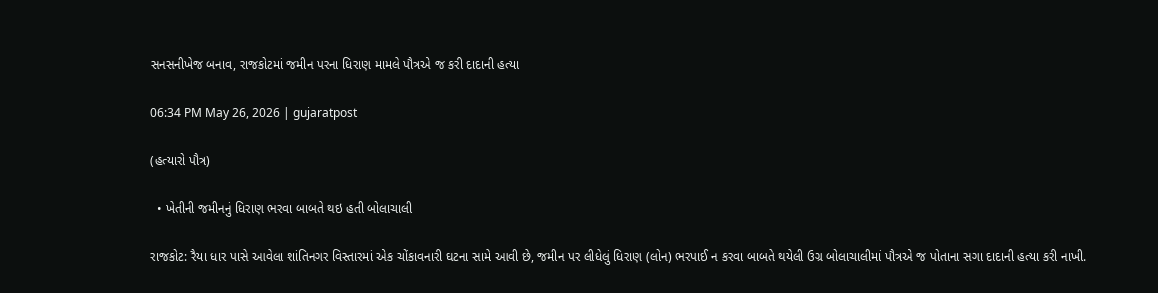સનસનીખેજ બનાવ, રાજકોટમાં જમીન પરના ધિરાણ મામલે પૌત્રએ જ કરી દાદાની હત્યા

06:34 PM May 26, 2026 | gujaratpost

(હત્યારો પૌત્ર)

  • ખેતીની જમીનનું ધિરાણ ભરવા બાબતે થઇ હતી બોલાચાલી

રાજકોટ: રૈયા ધાર પાસે આવેલા શાંતિનગર વિસ્તારમાં એક ચોંકાવનારી ઘટના સામે આવી છે, જમીન પર લીધેલું ધિરાણ (લોન) ભરપાઈ ન કરવા બાબતે થયેલી ઉગ્ર બોલાચાલીમાં પૌત્રએ જ પોતાના સગા દાદાની હત્યા કરી નાખી.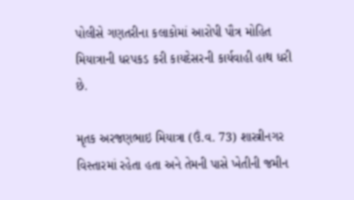પોલીસે ગણતરીના કલાકોમાં આરોપી પૌત્ર મોહિત મિયાત્રાની ધરપકડ કરી કાયદેસરની કાર્યવાહી હાથ ધરી છે.

મૃતક અરજણભાઇ મિયાત્રા (ઉં.વ. 73) શાસ્ત્રીનગર વિસ્તારમાં રહેતા હતા અને તેમની પાસે ખેતીની જમીન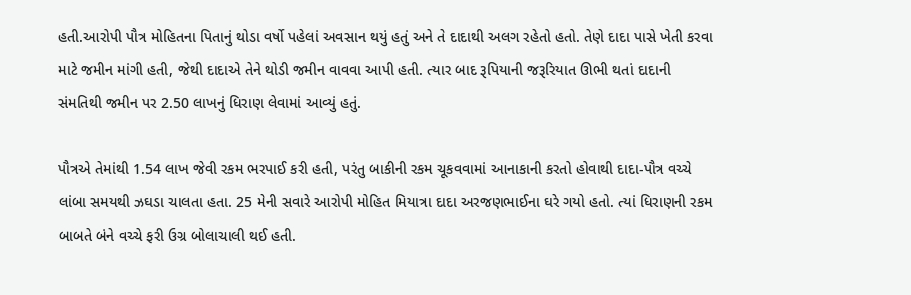હતી.આરોપી પૌત્ર મોહિતના પિતાનું થોડા વર્ષો પહેલાં અવસાન થયું હતું અને તે દાદાથી અલગ રહેતો હતો. તેણે દાદા પાસે ખેતી કરવા માટે જમીન માંગી હતી, જેથી દાદાએ તેને થોડી જમીન વાવવા આપી હતી. ત્યાર બાદ રૂપિયાની જરૂરિયાત ઊભી થતાં દાદાની સંમતિથી જમીન પર 2.50 લાખનું ધિરાણ લેવામાં આવ્યું હતું.

પૌત્રએ તેમાંથી 1.54 લાખ જેવી રકમ ભરપાઈ કરી હતી, પરંતુ બાકીની રકમ ચૂકવવામાં આનાકાની કરતો હોવાથી દાદા-પૌત્ર વચ્ચે લાંબા સમયથી ઝઘડા ચાલતા હતા. 25 મેની સવારે આરોપી મોહિત મિયાત્રા દાદા અરજણભાઈના ઘરે ગયો હતો. ત્યાં ધિરાણની રકમ બાબતે બંને વચ્ચે ફરી ઉગ્ર બોલાચાલી થઈ હતી.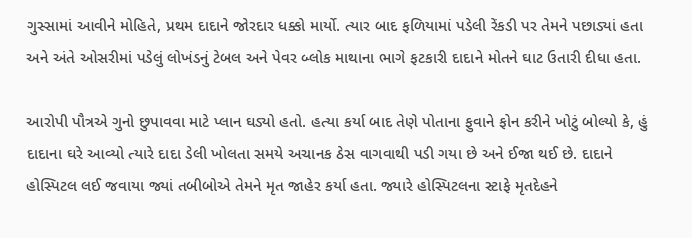ગુસ્સામાં આવીને મોહિતે, પ્રથમ દાદાને જોરદાર ધક્કો માર્યો. ત્યાર બાદ ફળિયામાં પડેલી રેંકડી પર તેમને પછાડ્યાં હતા અને અંતે ઓસરીમાં પડેલું લોખંડનું ટેબલ અને પેવર બ્લોક માથાના ભાગે ફટકારી દાદાને મોતને ઘાટ ઉતારી દીધા હતા.

આરોપી પૌત્રએ ગુનો છુપાવવા માટે પ્લાન ઘડ્યો હતો. હત્યા કર્યા બાદ તેણે પોતાના ફુવાને ફોન કરીને ખોટું બોલ્યો કે, હું દાદાના ઘરે આવ્યો ત્યારે દાદા ડેલી ખોલતા સમયે અચાનક ઠેસ વાગવાથી પડી ગયા છે અને ઈજા થઈ છે. દાદાને હોસ્પિટલ લઈ જવાયા જ્યાં તબીબોએ તેમને મૃત જાહેર કર્યા હતા. જ્યારે હોસ્પિટલના સ્ટાફે મૃતદેહને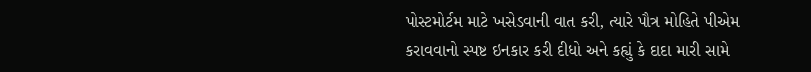પોસ્ટમોર્ટમ માટે ખસેડવાની વાત કરી, ત્યારે પૌત્ર મોહિતે પીએમ કરાવવાનો સ્પષ્ટ ઇનકાર કરી દીધો અને કહ્યું કે દાદા મારી સામે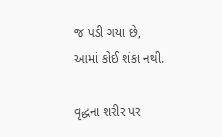જ પડી ગયા છે, આમાં કોઈ શંકા નથી.

વૃદ્ધના શરીર પર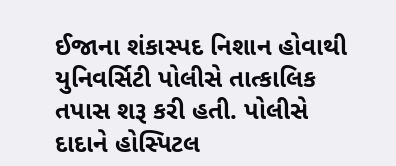ઈજાના શંકાસ્પદ નિશાન હોવાથી યુનિવર્સિટી પોલીસે તાત્કાલિક તપાસ શરૂ કરી હતી. પોલીસે દાદાને હોસ્પિટલ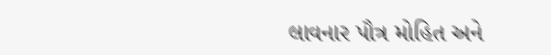લાવનાર પૌત્ર મોહિત અને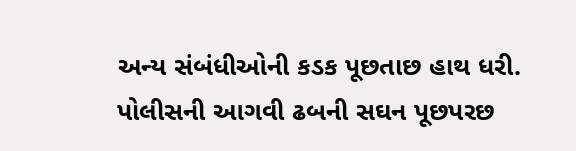અન્ય સંબંધીઓની કડક પૂછતાછ હાથ ધરી. પોલીસની આગવી ઢબની સઘન પૂછપરછ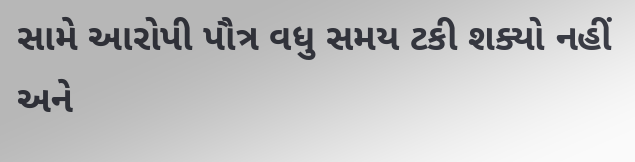સામે આરોપી પૌત્ર વધુ સમય ટકી શક્યો નહીં અને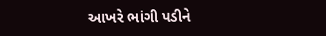આખરે ભાંગી પડીને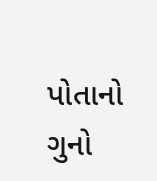પોતાનો ગુનો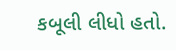કબૂલી લીધો હતો.